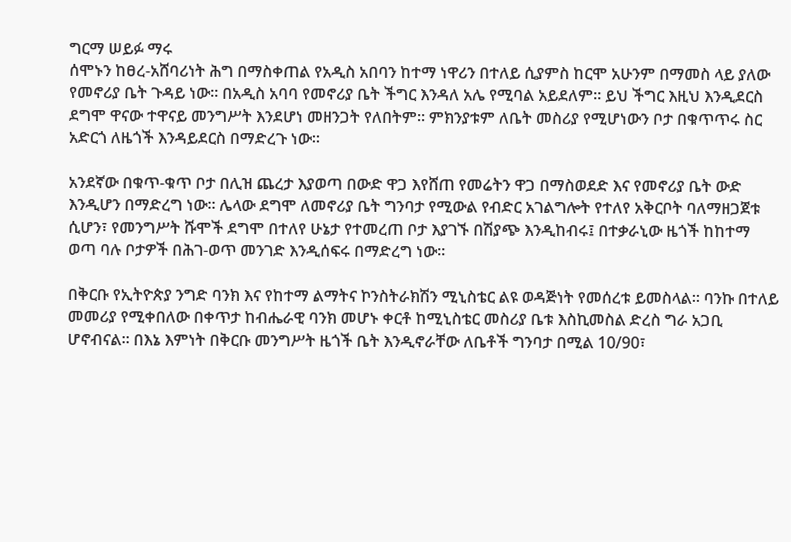ግርማ ሠይፉ ማሩ
ሰሞኑን ከፀረ-አሸባሪነት ሕግ በማስቀጠል የአዲስ አበባን ከተማ ነዋሪን በተለይ ሲያምስ ከርሞ አሁንም በማመስ ላይ ያለው የመኖሪያ ቤት ጉዳይ ነው። በአዲስ አባባ የመኖሪያ ቤት ችግር እንዳለ አሌ የሚባል አይደለም። ይህ ችግር እዚህ እንዲደርስ ደግሞ ዋናው ተዋናይ መንግሥት እንደሆነ መዘንጋት የለበትም። ምክንያቱም ለቤት መስሪያ የሚሆነውን ቦታ በቁጥጥሩ ስር አድርጎ ለዜጎች እንዳይደርስ በማድረጉ ነው።

አንደኛው በቁጥ-ቁጥ ቦታ በሊዝ ጨረታ እያወጣ በውድ ዋጋ እየሸጠ የመሬትን ዋጋ በማስወደድ እና የመኖሪያ ቤት ውድ እንዲሆን በማድረግ ነው። ሌላው ደግሞ ለመኖሪያ ቤት ግንባታ የሚውል የብድር አገልግሎት የተለየ አቅርቦት ባለማዘጋጀቱ ሲሆን፣ የመንግሥት ሹሞች ደግሞ በተለየ ሁኔታ የተመረጠ ቦታ እያገኙ በሽያጭ እንዲከብሩ፤ በተቃራኒው ዜጎች ከከተማ ወጣ ባሉ ቦታዎች በሕገ-ወጥ መንገድ እንዲሰፍሩ በማድረግ ነው።

በቅርቡ የኢትዮጵያ ንግድ ባንክ እና የከተማ ልማትና ኮንስትራክሽን ሚኒስቴር ልዩ ወዳጅነት የመሰረቱ ይመስላል። ባንኩ በተለይ መመሪያ የሚቀበለው በቀጥታ ከብሔራዊ ባንክ መሆኑ ቀርቶ ከሚኒስቴር መስሪያ ቤቱ እስኪመስል ድረስ ግራ አጋቢ ሆኖብናል። በእኔ እምነት በቅርቡ መንግሥት ዜጎች ቤት እንዲኖራቸው ለቤቶች ግንባታ በሚል 10/90፣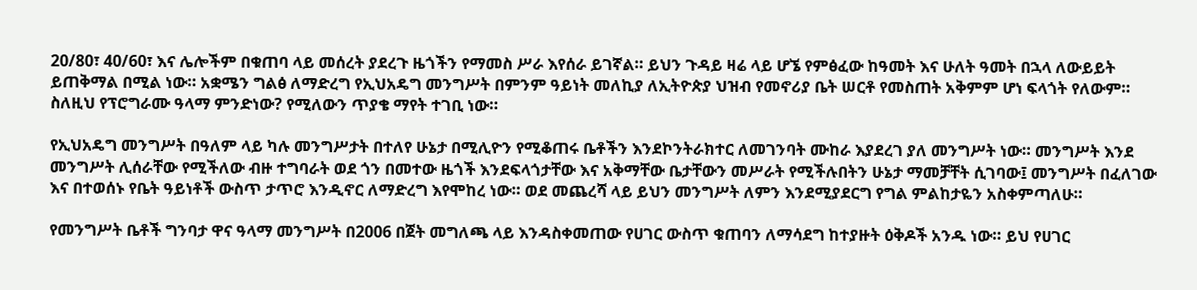20/80፣ 40/60፣ እና ሌሎችም በቁጠባ ላይ መሰረት ያደረጉ ዜጎችን የማመስ ሥራ እየሰራ ይገኛል። ይህን ጉዳይ ዛሬ ላይ ሆኜ የምፅፈው ከዓመት እና ሁለት ዓመት በኋላ ለውይይት ይጠቅማል በሚል ነው። አቋሜን ግልፅ ለማድረግ የኢህአዴግ መንግሥት በምንም ዓይነት መለኪያ ለኢትዮጵያ ህዝብ የመኖሪያ ቤት ሠርቶ የመስጠት አቅምም ሆነ ፍላጎት የለውም። ስለዚህ የፕሮግራሙ ዓላማ ምንድነው? የሚለውን ጥያቄ ማየት ተገቢ ነው።

የኢህአዴግ መንግሥት በዓለም ላይ ካሉ መንግሥታት በተለየ ሁኔታ በሚሊዮን የሚቆጠሩ ቤቶችን እንደኮንትራክተር ለመገንባት ሙከራ እያደረገ ያለ መንግሥት ነው። መንግሥት እንደ መንግሥት ሊሰራቸው የሚችለው ብዙ ተግባራት ወደ ጎን በመተው ዜጎች እንደፍላጎታቸው እና አቅማቸው ቤታቸውን መሥራት የሚችሉበትን ሁኔታ ማመቻቸት ሲገባው፤ መንግሥት በፈለገው እና በተወሰኑ የቤት ዓይነቶች ውስጥ ታጥሮ እንዲኖር ለማድረግ እየሞከረ ነው። ወደ መጨረሻ ላይ ይህን መንግሥት ለምን እንደሚያደርግ የግል ምልከታዬን አስቀምጣለሁ።

የመንግሥት ቤቶች ግንባታ ዋና ዓላማ መንግሥት በ2006 በጀት መግለጫ ላይ እንዳስቀመጠው የሀገር ውስጥ ቁጠባን ለማሳደግ ከተያዙት ዕቅዶች አንዱ ነው። ይህ የሀገር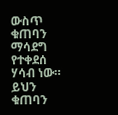ውስጥ ቁጠባን ማሳደግ የተቀደሰ ሃሳብ ነው። ይህን ቁጠባን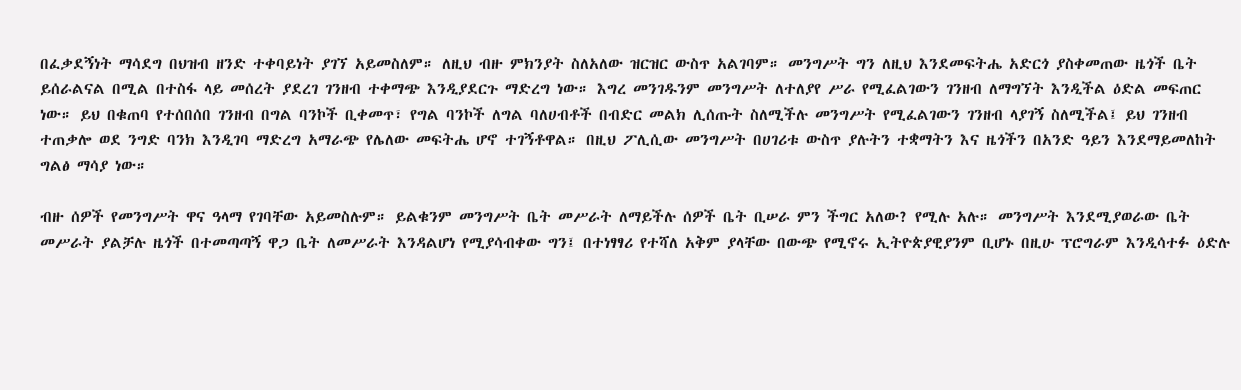በፈቃደኝነት ማሳደግ በህዝብ ዘንድ ተቀባይነት ያገኘ አይመስለም። ለዚህ ብዙ ምክንያት ስለአለው ዝርዝር ውስጥ አልገባም። መንግሥት ግን ለዚህ እንደመፍትሔ አድርጎ ያስቀመጠው ዜጎች ቤት ይሰራልናል በሚል በተስፋ ላይ መሰረት ያደረገ ገንዘብ ተቀማጭ እንዲያደርጉ ማድረግ ነው። እግረ መንገዱንም መንግሥት ለተለያየ ሥራ የሚፈልገውን ገንዘብ ለማግኘት እንዲችል ዕድል መፍጠር ነው። ይህ በቁጠባ የተሰበሰበ ገንዘብ በግል ባንኮች ቢቀመጥ፣ የግል ባንኮች ለግል ባለሀብቶች በብድር መልክ ሊሰጡት ስለሚችሉ መንግሥት የሚፈልገውን ገንዘብ ላያገኝ ስለሚችል፤ ይህ ገንዘብ ተጠቃሎ ወደ ንግድ ባንክ እንዲገባ ማድረግ አማራጭ የሌለው መፍትሔ ሆኖ ተገኝቶዋል። በዚህ ፖሊሲው መንግሥት በሀገሪቱ ውስጥ ያሉትን ተቋማትን እና ዜጎችን በአንድ ዓይን እንደማይመለከት ግልፅ ማሳያ ነው።

ብዙ ሰዎች የመንግሥት ዋና ዓላማ የገባቸው አይመስሉም። ይልቁንም መንግሥት ቤት መሥራት ለማይችሉ ሰዎች ቤት ቢሠራ ምን ችግር አለው? የሚሉ አሉ። መንግሥት እንደሚያወራው ቤት መሥራት ያልቻሉ ዜጎች በተመጣጣኝ ዋጋ ቤት ለመሥራት እንዳልሆነ የሚያሳብቀው ግን፤ በተነፃፃሪ የተሻለ አቅም ያላቸው በውጭ የሚኖሩ ኢትዮጵያዊያንም ቢሆኑ በዚሁ ፕሮግራም እንዲሳተፉ ዕድሉ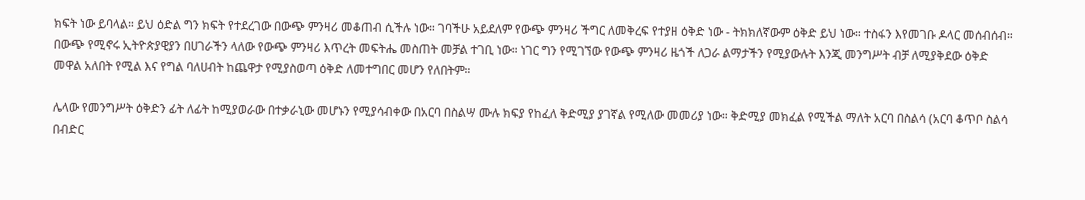ክፍት ነው ይባላል። ይህ ዕድል ግን ክፍት የተደረገው በውጭ ምንዛሪ መቆጠብ ሲችሉ ነው። ገባችሁ አይደለም የውጭ ምንዛሪ ችግር ለመቅረፍ የተያዘ ዕቅድ ነው - ትክክለኛውም ዕቅድ ይህ ነው። ተስፋን እየመገቡ ዶላር መሰብሰብ። በውጭ የሚኖሩ ኢትዮጵያዊያን በሀገራችን ላለው የውጭ ምንዛሪ እጥረት መፍትሔ መስጠት መቻል ተገቢ ነው። ነገር ግን የሚገኘው የውጭ ምንዛሪ ዜጎች ለጋራ ልማታችን የሚያውሉት እንጂ መንግሥት ብቻ ለሚያቅደው ዕቅድ መዋል አለበት የሚል እና የግል ባለሀብት ከጨዋታ የሚያስወጣ ዕቅድ ለመተግበር መሆን የለበትም።

ሌላው የመንግሥት ዕቅድን ፊት ለፊት ከሚያወራው በተቃራኒው መሆኑን የሚያሳብቀው በአርባ በስልሣ ሙሉ ክፍያ የከፈለ ቅድሚያ ያገኛል የሚለው መመሪያ ነው። ቅድሚያ መክፈል የሚችል ማለት አርባ በስልሳ (አርባ ቆጥቦ ስልሳ በብድር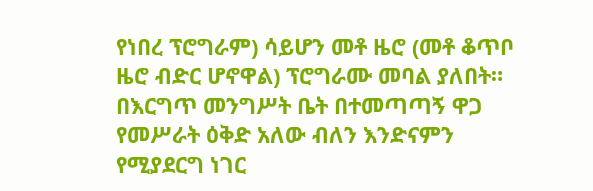የነበረ ፕሮግራም) ሳይሆን መቶ ዜሮ (መቶ ቆጥቦ ዜሮ ብድር ሆኖዋል) ፕሮግራሙ መባል ያለበት። በእርግጥ መንግሥት ቤት በተመጣጣኝ ዋጋ የመሥራት ዕቅድ አለው ብለን እንድናምን የሚያደርግ ነገር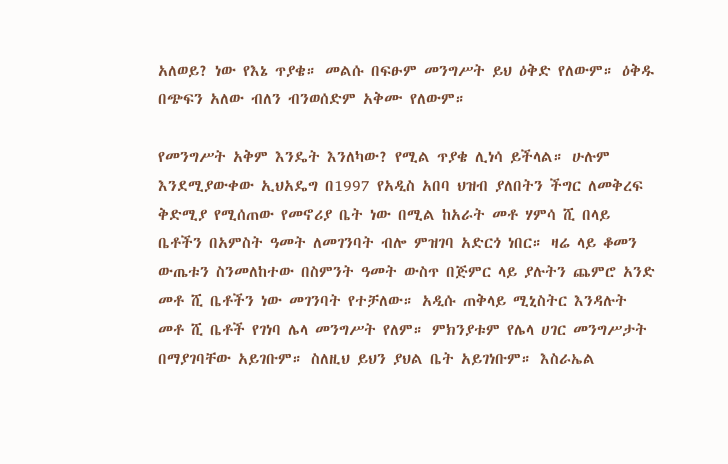አለወይ? ነው የእኔ ጥያቄ። መልሱ በፍፁም መንግሥት ይህ ዕቅድ የለውም። ዕቅዱ በጭፍን አለው ብለን ብንወሰድም አቅሙ የለውም።

የመንግሥት አቅም እንዴት እንለካው? የሚል ጥያቄ ሊነሳ ይችላል። ሁሉም እንደሚያውቀው ኢህአዴግ በ1997 የአዲስ አበባ ህዝብ ያለበትን ችግር ለመቅረፍ ቅድሚያ የሚሰጠው የመኖሪያ ቤት ነው በሚል ከአራት መቶ ሃምሳ ሺ በላይ ቤቶችን በአምስት ዓመት ለመገንባት ብሎ ምዝገባ አድርጎ ነበር። ዛሬ ላይ ቆመን ውጤቱን ስንመለከተው በስምንት ዓመት ውስጥ በጅምር ላይ ያሉትን ጨምሮ አንድ መቶ ሺ ቤቶችን ነው መገንባት የተቻለው። አዲሱ ጠቅላይ ሚኒስትር እንዳሉት መቶ ሺ ቤቶች የገነባ ሌላ መንግሥት የለም። ምክንያቱም የሌላ ሀገር መንግሥታት በማያገባቸው አይገቡም። ስለዚህ ይህን ያህል ቤት አይገነቡም። እስራኤል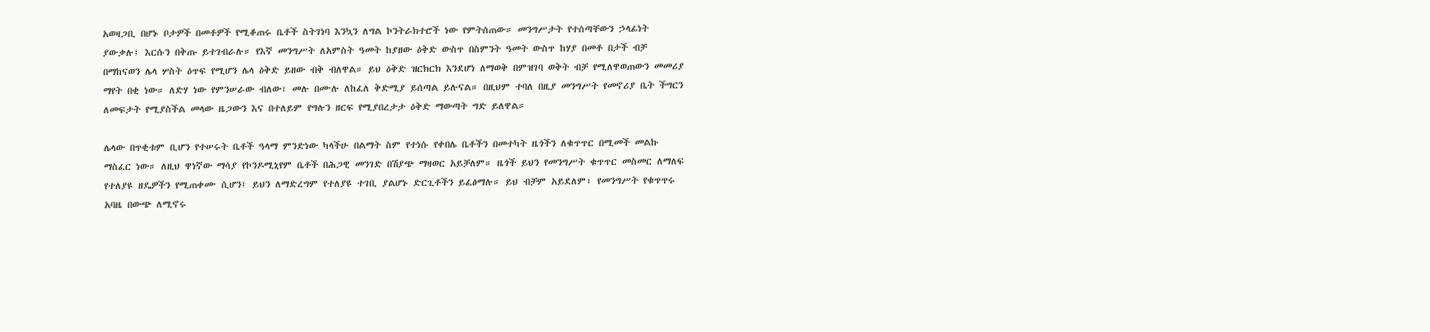አወዛጋቢ በሆኑ ቦታዎች በመቶዎች የሚቆጠሩ ቤቶች ስትገነባ እንኳን ለግል ኮንትራክተሮች ነው የምትሰጠው። መንግሥታት የተሰጣቸውን ኃላፊነት ያውቃሉ፤ እርሱን በቅጡ ይተገብራሉ። የእኛ መንግሥት ለአምስት ዓመት ከያዘው ዕቅድ ውስጥ በስምንት ዓመት ውስጥ ከሃያ በመቶ በታች ብቻ በማከናወን ሌላ ሦስት ዕጥፍ የሚሆን ሌላ ዕቅድ ይዘው ብቅ ብለዋል። ይህ ዕቅድ ዝርክርክ እንደሆነ ለማወቅ በምዝገባ ወቅት ብቻ የሚለዋወጠውን መመሪያ ማየት በቂ ነው። ለድሃ ነው የምንሠራው ብለው፣ መሉ በሙሉ ለከፈለ ቅድሚያ ይሰጣል ይሉናል። በዚህም ተባለ በዚያ መንግሥት የመኖሪያ ቤት ችግርን ለመፍታት የሚያስችል መላው ዜጋውን እና በተለይም የግሉን ዘርፍ የሚያበረታታ ዕቅድ ማውጣት ግድ ይለዋል።

ሌላው በጥቂቱም ቢሆን የተሠሩት ቤቶች ዓላማ ምንድነው ካላችሁ በልማት ስም የተነሱ የቀበሌ ቤቶችን በመተካት ዜጎችን ለቁጥጥር በሚመች መልኩ ማስፈር ነው። ለዚህ ዋነኛው ማሳያ የኮንዶሚኒየም ቤቶች በሕጋዊ መንገድ በሽያጭ ማዛወር አይቻለም። ዜጎች ይህን የመንግሥት ቁጥጥር መስመር ለማለፍ የተለያዩ ዘዴዎችን የሚጠቀሙ ሲሆን፤ ይህን ለማድረግም የተለያዩ ተገቢ ያልሆኑ ድርጊቶችን ይፈፅማሉ። ይህ ብቻም አይደለም፣ የመንግሥት የቁጥጥሩ አባዜ በውጭ ለሚኖሩ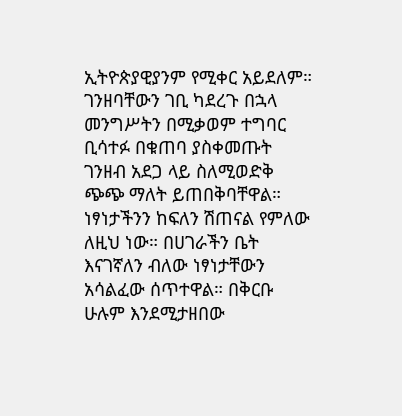ኢትዮጵያዊያንም የሚቀር አይደለም። ገንዘባቸውን ገቢ ካደረጉ በኋላ መንግሥትን በሚቃወም ተግባር ቢሳተፉ በቁጠባ ያስቀመጡት ገንዘብ አደጋ ላይ ስለሚወድቅ ጭጭ ማለት ይጠበቅባቸዋል። ነፃነታችንን ከፍለን ሽጠናል የምለው ለዚህ ነው። በሀገራችን ቤት እናገኛለን ብለው ነፃነታቸውን አሳልፈው ሰጥተዋል። በቅርቡ ሁሉም እንደሚታዘበው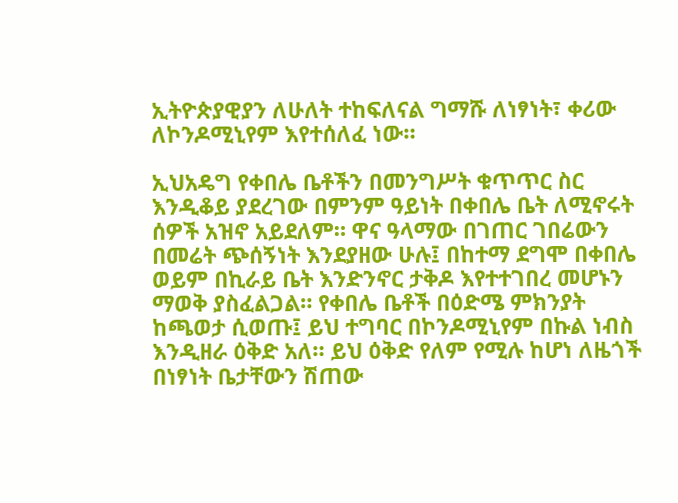ኢትዮጵያዊያን ለሁለት ተከፍለናል ግማሹ ለነፃነት፣ ቀሪው ለኮንዶሚኒየም እየተሰለፈ ነው።

ኢህአዴግ የቀበሌ ቤቶችን በመንግሥት ቁጥጥር ስር እንዲቆይ ያደረገው በምንም ዓይነት በቀበሌ ቤት ለሚኖሩት ሰዎች አዝኖ አይደለም። ዋና ዓላማው በገጠር ገበሬውን በመሬት ጭሰኝነት እንደያዘው ሁሉ፤ በከተማ ደግሞ በቀበሌ ወይም በኪራይ ቤት እንድንኖር ታቅዶ እየተተገበረ መሆኑን ማወቅ ያስፈልጋል። የቀበሌ ቤቶች በዕድሜ ምክንያት ከጫወታ ሲወጡ፤ ይህ ተግባር በኮንዶሚኒየም በኩል ነብስ እንዲዘራ ዕቅድ አለ። ይህ ዕቅድ የለም የሚሉ ከሆነ ለዜጎች በነፃነት ቤታቸውን ሽጠው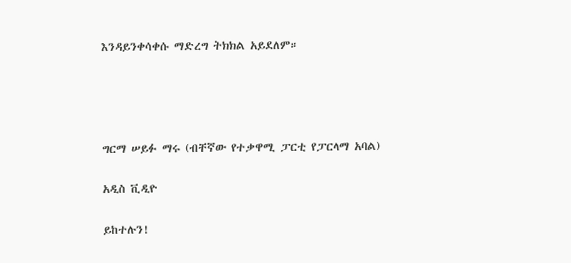እንዳይንቀሳቀሱ ማድረግ ትክክል አይደለም።




ግርማ ሠይፉ ማሩ (ብቸኛው የተቃዋሚ ፓርቲ የፓርላማ አባል)

አዲስ ቪዲዮ

ይከተሉን!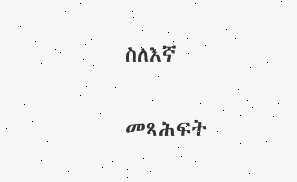ስለእኛ

መጻሕፍት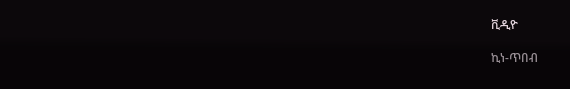ቪዲዮ

ኪነ-ጥበብ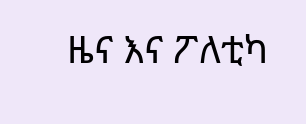ዜና እና ፖለቲካ